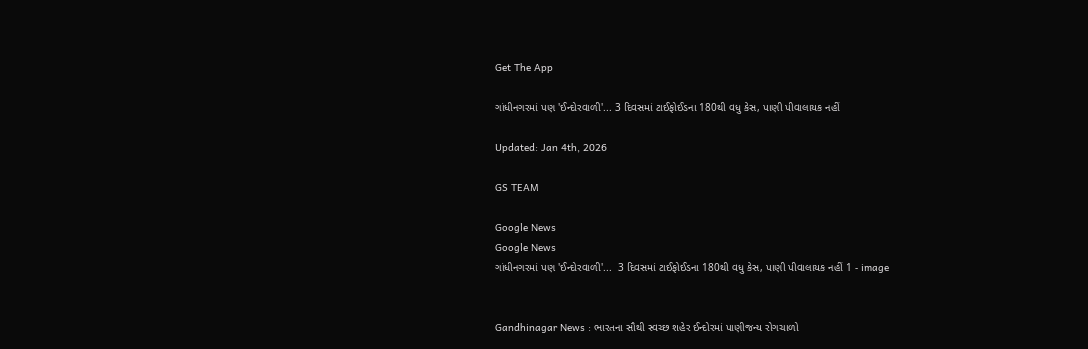Get The App

ગાંધીનગરમાં પણ 'ઈન્દોરવાળી'... 3 દિવસમાં ટાઈફોઈડના 180થી વધુ કેસ, પાણી પીવાલાયક નહીં

Updated: Jan 4th, 2026

GS TEAM

Google News
Google News
ગાંધીનગરમાં પણ 'ઈન્દોરવાળી'...  3 દિવસમાં ટાઈફોઈડના 180થી વધુ કેસ, પાણી પીવાલાયક નહીં 1 - image


Gandhinagar News : ભારતના સૌથી સ્વચ્છ શહેર ઈન્દોરમાં પાણીજન્ય રોગચાળો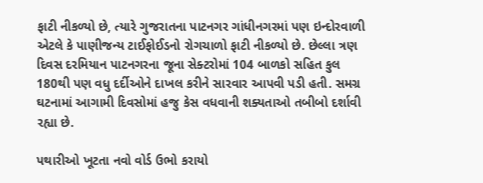ફાટી નીકળ્યો છે, ત્યારે ગુજરાતના પાટનગર ગાંધીનગરમાં પણ ઇન્દોરવાળી એટલે કે પાણીજન્ય ટાઈફોઈડનો રોગચાળો ફાટી નીકળ્યો છે. છેલ્લા ત્રણ દિવસ દરમિયાન પાટનગરના જૂના સેક્ટરોમાં 104 બાળકો સહિત કુલ 180થી પણ વધુ દર્દીઓને દાખલ કરીને સારવાર આપવી પડી હતી. સમગ્ર ઘટનામાં આગામી દિવસોમાં હજુ કેસ વધવાની શક્યતાઓ તબીબો દર્શાવી રહ્યા છે.

પથારીઓ ખૂટતા નવો વોર્ડ ઉભો કરાયો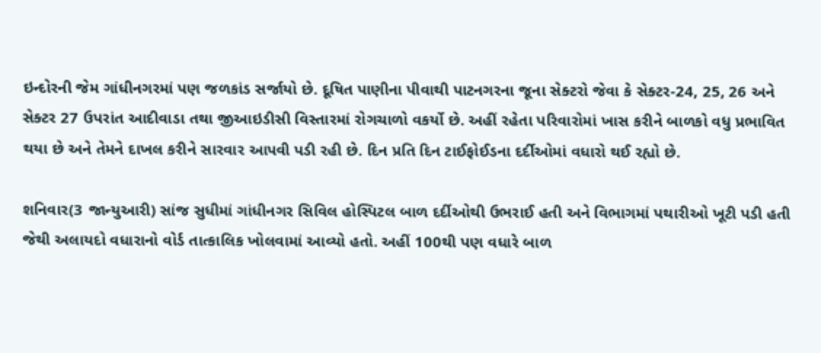ઇન્દોરની જેમ ગાંધીનગરમાં પણ જળકાંડ સર્જાયો છે. દૂષિત પાણીના પીવાથી પાટનગરના જૂના સેક્ટરો જેવા કે સેક્ટર-24, 25, 26 અને સેક્ટર 27 ઉપરાંત આદીવાડા તથા જીઆઇડીસી વિસ્તારમાં રોગચાળો વકર્યો છે. અહીં રહેતા પરિવારોમાં ખાસ કરીને બાળકો વધુ પ્રભાવિત થયા છે અને તેમને દાખલ કરીને સારવાર આપવી પડી રહી છે. દિન પ્રતિ દિન ટાઈફોઈડના દર્દીઓમાં વધારો થઈ રહ્યો છે.

શનિવાર(3 જાન્યુઆરી) સાંજ સુધીમાં ગાંધીનગર સિવિલ હોસ્પિટલ બાળ દર્દીઓથી ઉભરાઈ હતી અને વિભાગમાં પથારીઓ ખૂટી પડી હતી જેથી અલાયદો વધારાનો વોર્ડ તાત્કાલિક ખોલવામાં આવ્યો હતો. અહીં 100થી પણ વધારે બાળ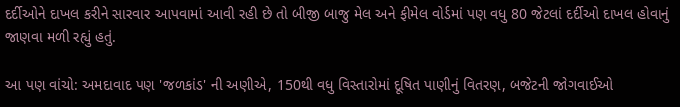દર્દીઓને દાખલ કરીને સારવાર આપવામાં આવી રહી છે તો બીજી બાજુ મેલ અને ફીમેલ વોર્ડમાં પણ વધુ 80 જેટલાં દર્દીઓ દાખલ હોવાનું જાણવા મળી રહ્યું હતું.

આ પણ વાંચો: અમદાવાદ પણ 'જળકાંડ' ની અણીએ, 150થી વધુ વિસ્તારોમાં દૂષિત પાણીનું વિતરણ, બજેટની જોગવાઈઓ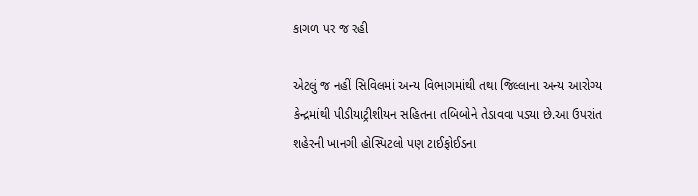કાગળ પર જ રહી

એટલું જ નહીં સિવિલમાં અન્ય વિભાગમાંથી તથા જિલ્લાના અન્ય આરોગ્ય કેન્દ્રમાંથી પીડીયાટ્રીશીયન સહિતના તબિબોને તેડાવવા પડ્યા છે.આ ઉપરાંત શહેરની ખાનગી હોસ્પિટલો પણ ટાઈફોઈડના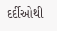દર્દીઓથી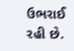ઉભરાઈ રહી છે.